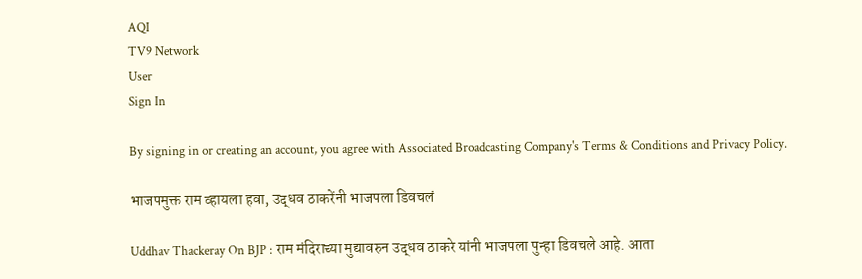AQI
TV9 Network
User
Sign In

By signing in or creating an account, you agree with Associated Broadcasting Company's Terms & Conditions and Privacy Policy.

भाजपमुक्त राम व्हायला हवा, उद्धव ठाकरेंनी भाजपला डिवचलं

Uddhav Thackeray On BJP : राम मंदिराच्या मुद्यावरुन उद्धव ठाकरे यांनी भाजपला पुन्हा डिवचले आहे. आता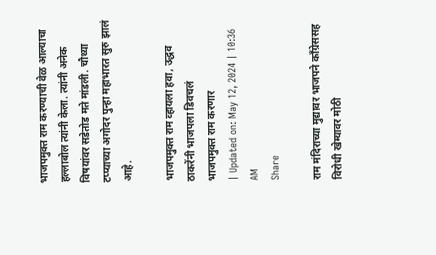भाजपमुक्त राम करण्याची वेळ आल्याचा हल्लाबोल त्यांनी केला. त्यांनी अनेक विषयांवर सडेतोड मते मांडली. चौथ्या टप्प्याच्या अगोदर पुन्हा महाभारत सुरु झालं आहे.

भाजपमुक्त राम व्हायला हवा, उद्धव ठाकरेंनी भाजपला डिवचलं
भाजपमुक्त राम करणार
| Updated on: May 12, 2024 | 10:36 AM
Share

राम मंदिराच्या मुद्यावर भाजपने काँग्रेससह विरोधी खेम्यावर मोठी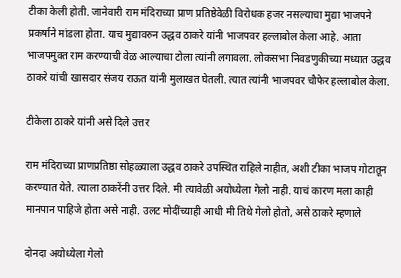टीका केली होती. जानेवारी राम मंदिराच्या प्राण प्रतिष्ठेवेळी विरोधक हजर नसल्याचा मुद्या भाजपने प्रकर्षाने मांडला होता. याच मुद्यावरुन उद्धव ठाकरे यांनी भाजपवर हल्लाबोल केला आहे. आता भाजपमुक्त राम करण्याची वेळ आल्याचा टोला त्यांनी लगावला. लोकसभा निवडणुकीच्या मध्यात उद्धव ठाकरे यांची खासदार संजय राऊत यांनी मुलाखत घेतली. त्यात त्यांनी भाजपवर चौफेर हल्लाबोल केला.

टीकेला ठाकरे यांनी असे दिले उत्तर

राम मंदिराच्या प्राणप्रतिष्ठा सोहळ्याला उद्धव ठाकरे उपस्थित राहिले नाहीत, अशी टीका भाजप गोटातून करण्यात येते. त्याला ठाकरेंनी उत्तर दिले. मी त्यावेळी अयोध्येला गेलो नाही. याचं कारण मला काही मानपान पाहिजे होता असे नाही. उलट मोदींच्याही आधी मी तिथे गेलो होतो, असे ठाकरे म्हणाले

दोनदा अयोध्येला गेलो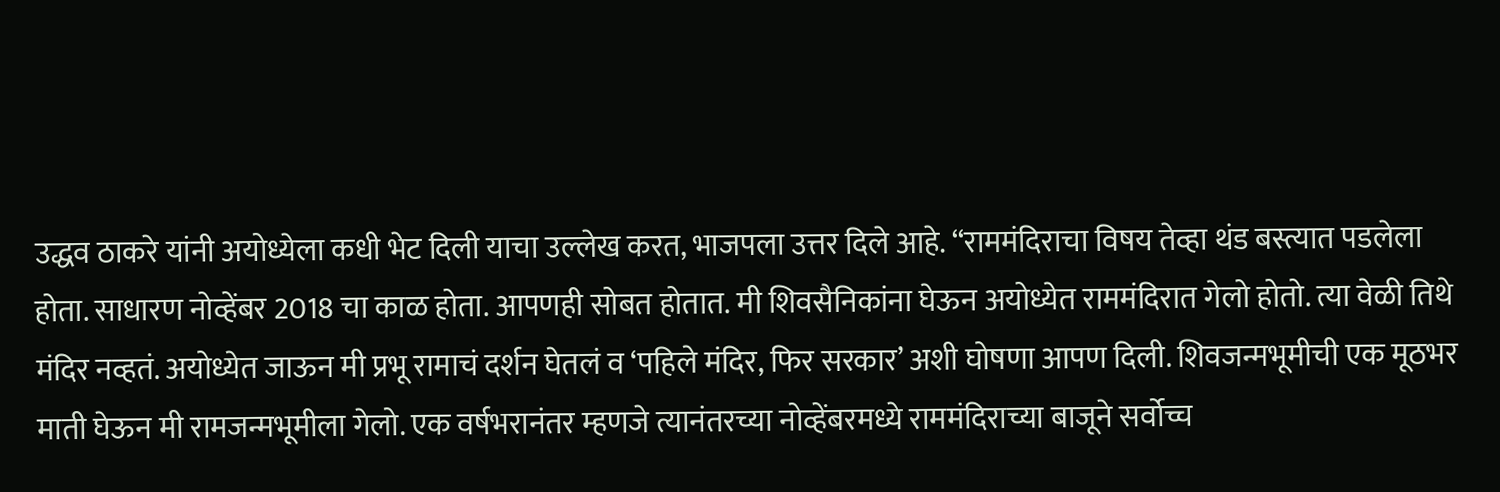उद्धव ठाकरे यांनी अयोध्येला कधी भेट दिली याचा उल्लेख करत, भाजपला उत्तर दिले आहे. “राममंदिराचा विषय तेव्हा थंड बस्त्यात पडलेला होता. साधारण नोव्हेंबर 2018 चा काळ होता. आपणही सोबत होतात. मी शिवसैनिकांना घेऊन अयोध्येत राममंदिरात गेलो होतो. त्या वेळी तिथे मंदिर नव्हतं. अयोध्येत जाऊन मी प्रभू रामाचं दर्शन घेतलं व ‘पहिले मंदिर, फिर सरकार’ अशी घोषणा आपण दिली. शिवजन्मभूमीची एक मूठभर माती घेऊन मी रामजन्मभूमीला गेलो. एक वर्षभरानंतर म्हणजे त्यानंतरच्या नोव्हेंबरमध्ये राममंदिराच्या बाजूने सर्वोच्च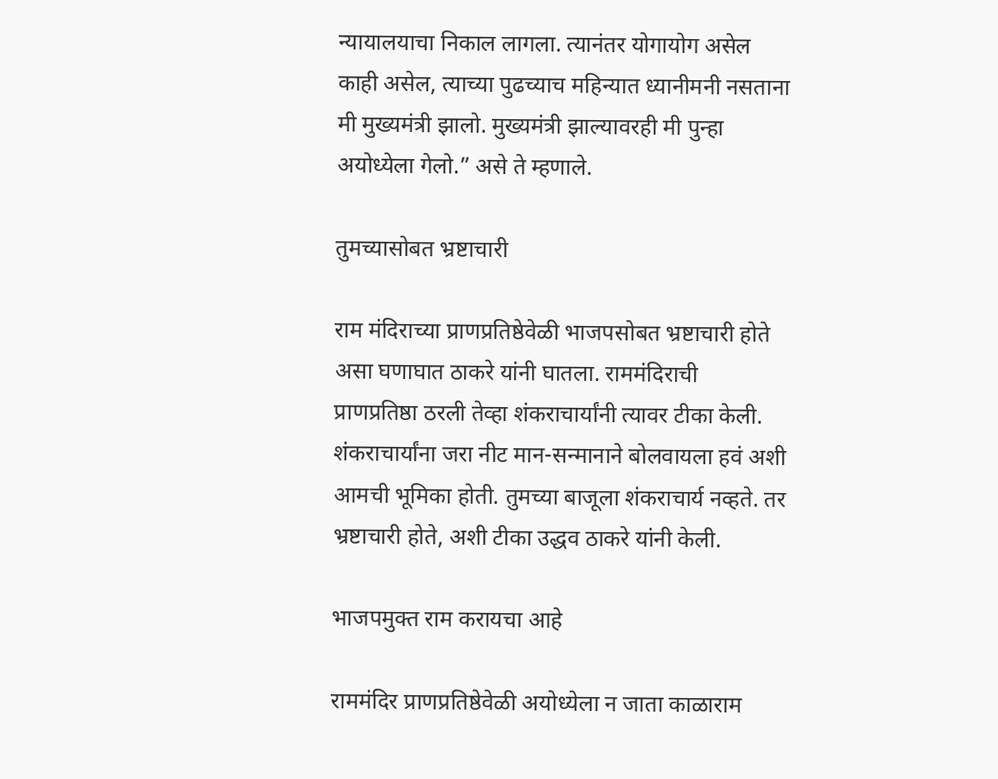न्यायालयाचा निकाल लागला. त्यानंतर योगायोग असेल काही असेल, त्याच्या पुढच्याच महिन्यात ध्यानीमनी नसताना मी मुख्यमंत्री झालो. मुख्यमंत्री झाल्यावरही मी पुन्हा अयोध्येला गेलो.” असे ते म्हणाले.

तुमच्यासोबत भ्रष्टाचारी

राम मंदिराच्या प्राणप्रतिष्ठेवेळी भाजपसोबत भ्रष्टाचारी होते असा घणाघात ठाकरे यांनी घातला. राममंदिराची प्राणप्रतिष्ठा ठरली तेव्हा शंकराचार्यांनी त्यावर टीका केली. शंकराचार्यांना जरा नीट मान-सन्मानाने बोलवायला हवं अशी आमची भूमिका होती. तुमच्या बाजूला शंकराचार्य नव्हते. तर भ्रष्टाचारी होते, अशी टीका उद्धव ठाकरे यांनी केली.

भाजपमुक्त राम करायचा आहे

राममंदिर प्राणप्रतिष्ठेवेळी अयोध्येला न जाता काळाराम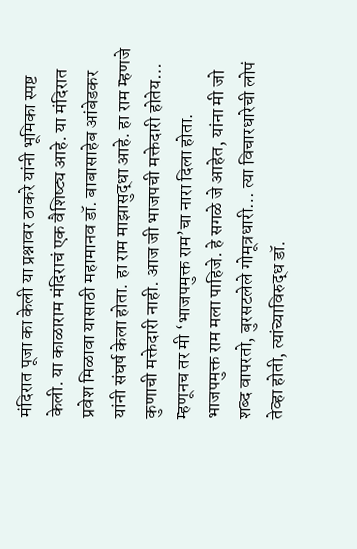मंदिरात पूजा का केली या प्रश्नावर ठाकरे यांनी भूमिका स्पष्ट केली. या काळाराम मंदिराचं एक वैशिष्ट्य आहे. या मंदिरात प्रवेश मिळावा यासाठी महामानव डॉ. बाबासाहेब आंबेडकर यांनी संघर्ष केला होता. हा राम माझासुद्धा आहे. हा राम म्हणजे कुणाची मक्तेदारी नाही. आज जी भाजपची मक्तेदारी होतेय… म्हणूनच तर मी ‘भाजपमुक्त राम’चा नारा दिला होता. भाजपमुक्त राम मला पाहिजे. हे सगळे जे आहेत, यांना मी जो शब्द वापरतो, बुरसटलेले गोमूत्रधारी… त्या विचारधारेची लोपं तेव्हा होती, त्यांच्याविरुद्ध डॉ.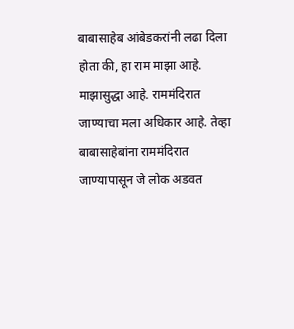बाबासाहेब आंबेडकरांनी लढा दिला होता की, हा राम माझा आहे. माझासुद्धा आहे. राममंदिरात जाण्याचा मला अधिकार आहे. तेव्हा बाबासाहेबांना राममंदिरात जाण्यापासून जे लोक अडवत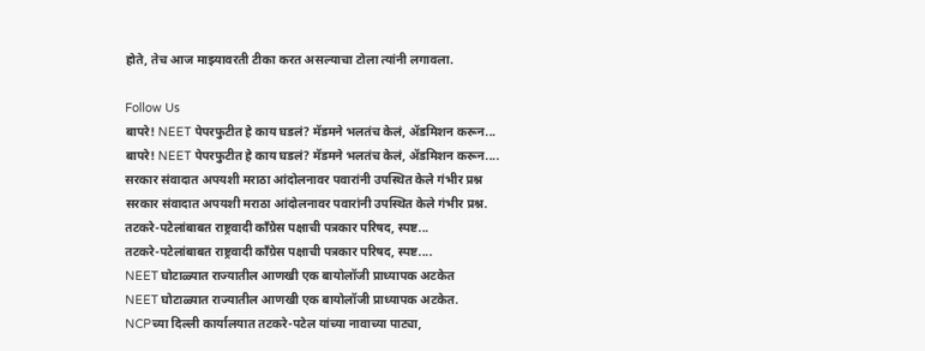होते, तेच आज माझ्यावरती टीका करत असल्याचा टोला त्यांनी लगावला.

Follow Us
बापरे! NEET पेपरफुटीत हे काय घडलं? मॅडमने भलतंच केलं, ॲडमिशन करून...
बापरे! NEET पेपरफुटीत हे काय घडलं? मॅडमने भलतंच केलं, ॲडमिशन करून....
सरकार संवादात अपयशी मराठा आंदोलनावर पवारांनी उपस्थित केले गंभीर प्रश्न
सरकार संवादात अपयशी मराठा आंदोलनावर पवारांनी उपस्थित केले गंभीर प्रश्न.
तटकरे-पटेलांबाबत राष्ट्रवादी कॉंग्रेस पक्षाची पत्रकार परिषद, स्पष्ट...
तटकरे-पटेलांबाबत राष्ट्रवादी कॉंग्रेस पक्षाची पत्रकार परिषद, स्पष्ट....
NEET घोटाळ्यात राज्यातील आणखी एक बायोलॉजी प्राध्यापक अटकेत
NEET घोटाळ्यात राज्यातील आणखी एक बायोलॉजी प्राध्यापक अटकेत.
NCPच्या दिल्ली कार्यालयात तटकरे-पटेल यांच्या नावाच्या पाट्या,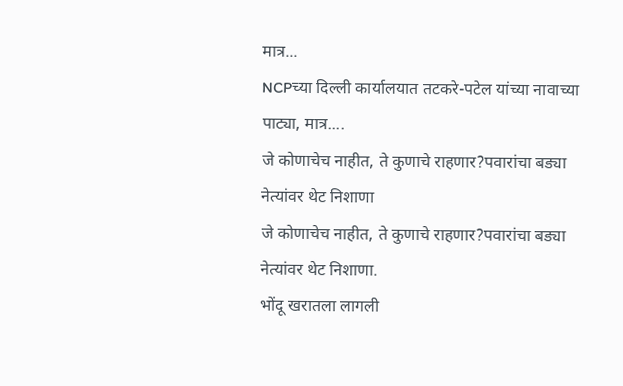मात्र...
NCPच्या दिल्ली कार्यालयात तटकरे-पटेल यांच्या नावाच्या पाट्या, मात्र....
जे कोणाचेच नाहीत, ते कुणाचे राहणार?पवारांचा बड्या नेत्यांवर थेट निशाणा
जे कोणाचेच नाहीत, ते कुणाचे राहणार?पवारांचा बड्या नेत्यांवर थेट निशाणा.
भोंदू खरातला लागली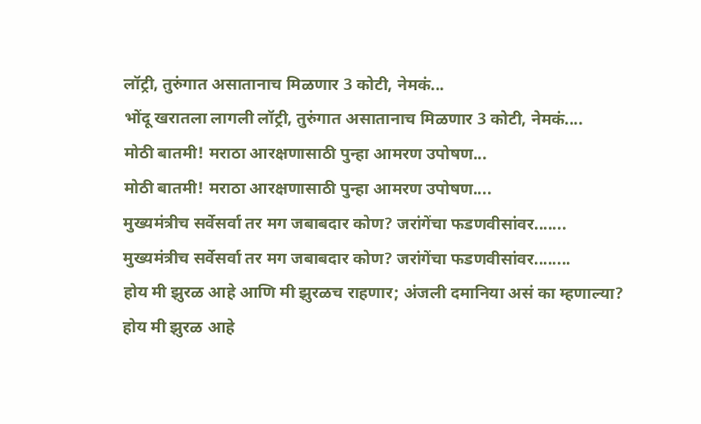लॉट्री, तुरुंगात असातानाच मिळणार 3 कोटी, नेमकं...
भोंदू खरातला लागली लॉट्री, तुरुंगात असातानाच मिळणार 3 कोटी, नेमकं....
मोठी बातमी! मराठा आरक्षणासाठी पुन्हा आमरण उपोषण...
मोठी बातमी! मराठा आरक्षणासाठी पुन्हा आमरण उपोषण....
मुख्यमंत्रीच सर्वेसर्वा तर मग जबाबदार कोण? जरांगेंचा फडणवीसांवर.......
मुख्यमंत्रीच सर्वेसर्वा तर मग जबाबदार कोण? जरांगेंचा फडणवीसांवर........
होय मी झुरळ आहे आणि मी झुरळच राहणार; अंजली दमानिया असं का म्हणाल्या?
होय मी झुरळ आहे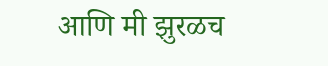आणि मी झुरळच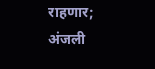राहणार; अंजली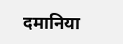दमानिया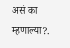असं का म्हणाल्या?.